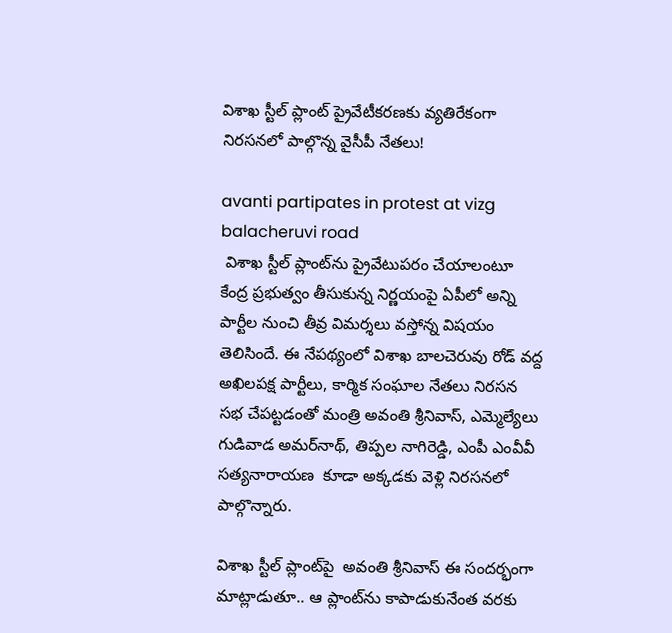విశాఖ స్టీల్‌ ప్లాంట్‌ ప్రైవేటీక‌ర‌ణ‌కు వ్య‌తిరేకంగా నిర‌స‌న‌లో పాల్గొన్న వైసీపీ నేత‌లు!

avanti partipates in protest at vizg balacheruvi road
 విశాఖ స్టీల్‌ ప్లాంట్‌ను ప్రైవేటుప‌రం చేయాలంటూ కేంద్ర ప్ర‌భుత్వం తీసుకున్న నిర్ణ‌యంపై ఏపీలో అన్ని పార్టీల నుంచి తీవ్ర విమ‌ర్శ‌లు వ‌స్తోన్న విష‌యం తెలిసిందే. ఈ నేప‌థ్యంలో విశాఖ బాలచెరువు రోడ్‌ వద్ద అఖిలపక్ష పార్టీలు, కార్మిక సంఘాల నేతలు నిరసన సభ చేపట్టడంతో మంత్రి అవంతి శ్రీనివాస్, ఎమ్మెల్యేలు గుడివాడ అమర్‌నాథ్, తిప్పల నాగిరెడ్డి, ఎంపీ ఎంవీవీ సత్యనారాయణ  కూడా అక్క‌డ‌కు వెళ్లి నిరసనలో పాల్గొన్నారు.

విశాఖ స్టీల్ ప్లాంట్‌పై  అవంతి శ్రీనివాస్ ఈ సంద‌ర్భంగా మాట్లాడుతూ.. ఆ‌ ప్లాంట్‌ను కాపాడుకునేంత వరకు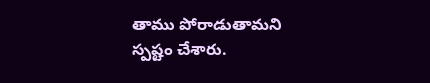తాము పోరాడుతామని స్ప‌ష్టం చేశారు.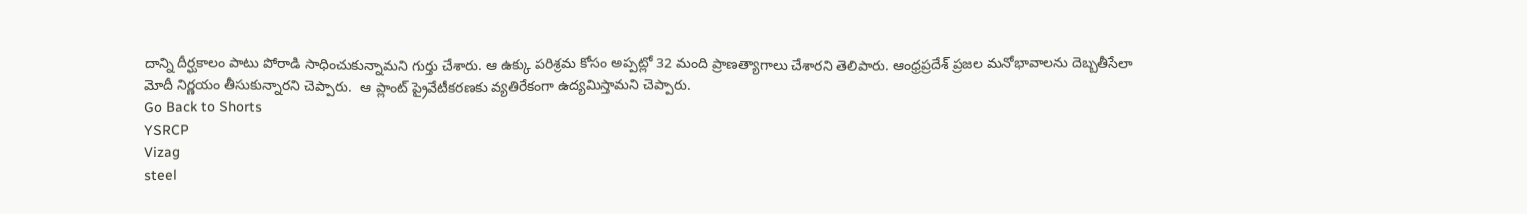దాన్ని దీర్ఘకాలం పాటు పోరాడి సాధించుకున్నామ‌ని గుర్తు చేశారు. ఆ ఉక్కు పరిశ్రమ కోసం అప్ప‌ట్లో 32 మంది ప్రాణత్యాగాలు చేశారని తెలిపారు‌. ఆంధ్ర‌ప్ర‌దేశ్‌ ప్రజల మనోభావాలను దెబ్బతీసేలా మోదీ నిర్ణయం తీసుకున్నార‌ని చెప్పారు.  ఆ ప్లాంట్‌ ప్రైవేటీకరణకు వ్యతిరేకంగా ఉద్యమిస్తామని చెప్పారు.
Go Back to Shorts
YSRCP
Vizag
steel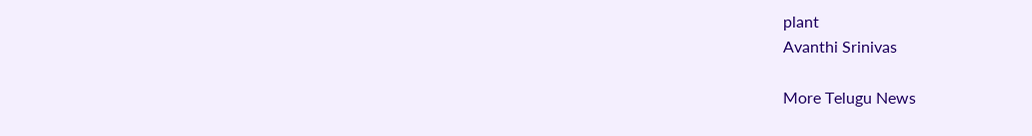plant
Avanthi Srinivas

More Telugu News